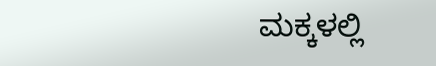ಮಕ್ಕಳಲ್ಲಿ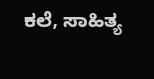ಕಲೆ, ಸಾಹಿತ್ಯ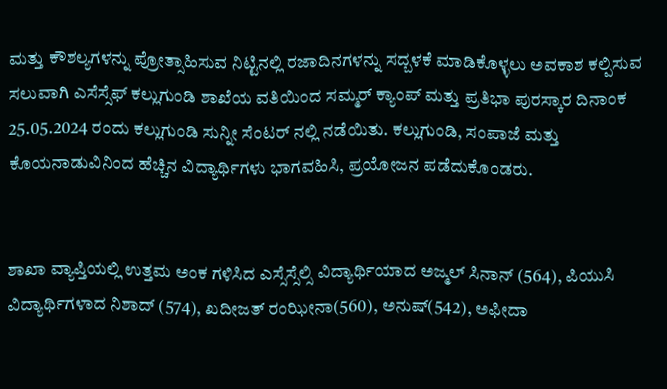ಮತ್ತು ಕೌಶಲ್ಯಗಳನ್ನು ಪ್ರೋತ್ಸಾಹಿಸುವ ನಿಟ್ಟಿನಲ್ಲಿ ರಜಾದಿನಗಳನ್ನು ಸದ್ಬಳಕೆ ಮಾಡಿಕೊಳ್ಳಲು ಅವಕಾಶ ಕಲ್ಪಿಸುವ ಸಲುವಾಗಿ ಎಸೆಸ್ಸೆಫ್ ಕಲ್ಲುಗುಂಡಿ ಶಾಖೆಯ ವತಿಯಿಂದ ಸಮ್ಮರ್ ಕ್ಯಾಂಪ್ ಮತ್ತು ಪ್ರತಿಭಾ ಪುರಸ್ಕಾರ ದಿನಾಂಕ 25.05.2024 ರಂದು ಕಲ್ಲುಗುಂಡಿ ಸುನ್ನೀ ಸೆಂಟರ್ ನಲ್ಲಿ ನಡೆಯಿತು. ಕಲ್ಲುಗುಂಡಿ, ಸಂಪಾಜೆ ಮತ್ತು ಕೊಯನಾಡುವಿನಿಂದ ಹೆಚ್ಚಿನ ವಿದ್ಯಾರ್ಥಿಗಳು ಭಾಗವಹಿಸಿ, ಪ್ರಯೋಜನ ಪಡೆದುಕೊಂಡರು.


ಶಾಖಾ ವ್ಯಾಪ್ತಿಯಲ್ಲಿ ಉತ್ತಮ ಅಂಕ ಗಳಿಸಿದ ಎಸ್ಸೆಸ್ಸೆಲ್ಸಿ ವಿದ್ಯಾರ್ಥಿಯಾದ ಅಜ್ಮಲ್ ಸಿನಾನ್ (564), ಪಿಯುಸಿ ವಿದ್ಯಾರ್ಥಿಗಳಾದ ನಿಶಾದ್ (574), ಖದೀಜತ್ ರಂಝೀನಾ(560), ಅನುಷ್(542), ಅಫೀದಾ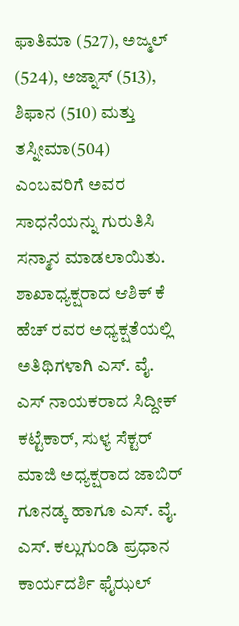ಫಾತಿಮಾ (527), ಅಜ್ಮಲ್ (524), ಅಜ್ನಾಸ್ (513), ಶಿಫಾನ (510) ಮತ್ತು ತಸ್ನೀಮಾ(504) ಎಂಬವರಿಗೆ ಅವರ ಸಾಧನೆಯನ್ನು ಗುರುತಿಸಿ ಸನ್ಮಾನ ಮಾಡಲಾಯಿತು.
ಶಾಖಾಧ್ಯಕ್ಷರಾದ ಆಶಿಕ್ ಕೆ ಹೆಚ್ ರವರ ಅಧ್ಯಕ್ಷತೆಯಲ್ಲಿ ಅತಿಥಿಗಳಾಗಿ ಎಸ್. ವೈ. ಎಸ್ ನಾಯಕರಾದ ಸಿದ್ದೀಕ್ ಕಟ್ಟೆಕಾರ್, ಸುಳ್ಯ ಸೆಕ್ಟರ್ ಮಾಜಿ ಅಧ್ಯಕ್ಷರಾದ ಜಾಬಿರ್ ಗೂನಡ್ಕ ಹಾಗೂ ಎಸ್. ವೈ. ಎಸ್. ಕಲ್ಲುಗುಂಡಿ ಪ್ರಧಾನ ಕಾರ್ಯದರ್ಶಿ ಫೈಝಲ್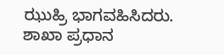ಝುಹ್ರಿ ಭಾಗವಹಿಸಿದರು.
ಶಾಖಾ ಪ್ರಧಾನ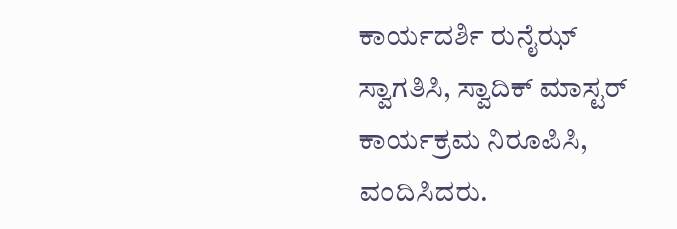ಕಾರ್ಯದರ್ಶಿ ರುನೈಝ್ ಸ್ವಾಗತಿಸಿ, ಸ್ವಾದಿಕ್ ಮಾಸ್ಟರ್ ಕಾರ್ಯಕ್ರಮ ನಿರೂಪಿಸಿ, ವಂದಿಸಿದರು.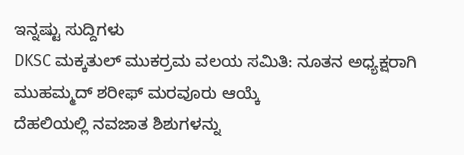ಇನ್ನಷ್ಟು ಸುದ್ದಿಗಳು
DKSC ಮಕ್ಕತುಲ್ ಮುಕರ್ರಮ ವಲಯ ಸಮಿತಿ: ನೂತನ ಅಧ್ಯಕ್ಷರಾಗಿ ಮುಹಮ್ಮದ್ ಶರೀಫ್ ಮರವೂರು ಆಯ್ಕೆ
ದೆಹಲಿಯಲ್ಲಿ ನವಜಾತ ಶಿಶುಗಳನ್ನು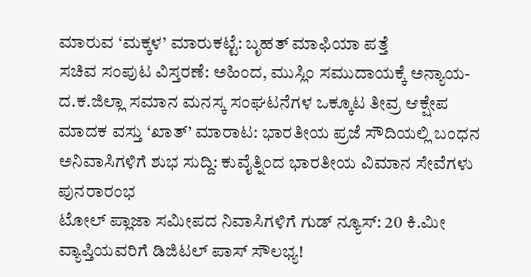ಮಾರುವ ‘ಮಕ್ಕಳ’ ಮಾರುಕಟ್ಟೆ: ಬೃಹತ್ ಮಾಫಿಯಾ ಪತ್ತೆ
ಸಚಿವ ಸಂಪುಟ ವಿಸ್ತರಣೆ: ಅಹಿಂದ, ಮುಸ್ಲಿಂ ಸಮುದಾಯಕ್ಕೆ ಅನ್ಯಾಯ- ದ.ಕ.ಜಿಲ್ಲಾ ಸಮಾನ ಮನಸ್ಕ ಸಂಘಟನೆಗಳ ಒಕ್ಕೂಟ ತೀವ್ರ ಆಕ್ಷೇಪ
ಮಾದಕ ವಸ್ತು ‘ಖಾತ್’ ಮಾರಾಟ: ಭಾರತೀಯ ಪ್ರಜೆ ಸೌದಿಯಲ್ಲಿ ಬಂಧನ
ಅನಿವಾಸಿಗಳಿಗೆ ಶುಭ ಸುದ್ದಿ: ಕುವೈತ್ನಿಂದ ಭಾರತೀಯ ವಿಮಾನ ಸೇವೆಗಳು ಪುನರಾರಂಭ
ಟೋಲ್ ಪ್ಲಾಜಾ ಸಮೀಪದ ನಿವಾಸಿಗಳಿಗೆ ಗುಡ್ ನ್ಯೂಸ್: 20 ಕಿ.ಮೀ ವ್ಯಾಪ್ತಿಯವರಿಗೆ ಡಿಜಿಟಲ್ ಪಾಸ್ ಸೌಲಭ್ಯ!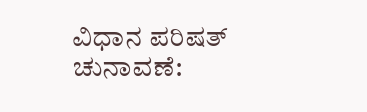ವಿಧಾನ ಪರಿಷತ್ ಚುನಾವಣೆ: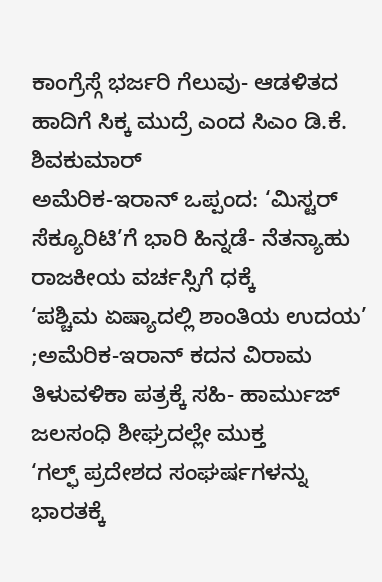ಕಾಂಗ್ರೆಸ್ಗೆ ಭರ್ಜರಿ ಗೆಲುವು- ಆಡಳಿತದ ಹಾದಿಗೆ ಸಿಕ್ಕ ಮುದ್ರೆ ಎಂದ ಸಿಎಂ ಡಿ.ಕೆ. ಶಿವಕುಮಾರ್
ಅಮೆರಿಕ-ಇರಾನ್ ಒಪ್ಪಂದ: ‘ಮಿಸ್ಟರ್ ಸೆಕ್ಯೂರಿಟಿ’ಗೆ ಭಾರಿ ಹಿನ್ನಡೆ- ನೆತನ್ಯಾಹು ರಾಜಕೀಯ ವರ್ಚಸ್ಸಿಗೆ ಧಕ್ಕೆ
‘ಪಶ್ಚಿಮ ಏಷ್ಯಾದಲ್ಲಿ ಶಾಂತಿಯ ಉದಯ’ ;ಅಮೆರಿಕ-ಇರಾನ್ ಕದನ ವಿರಾಮ ತಿಳುವಳಿಕಾ ಪತ್ರಕ್ಕೆ ಸಹಿ- ಹಾರ್ಮುಜ್ ಜಲಸಂಧಿ ಶೀಘ್ರದಲ್ಲೇ ಮುಕ್ತ
‘ಗಲ್ಫ್ ಪ್ರದೇಶದ ಸಂಘರ್ಷಗಳನ್ನು ಭಾರತಕ್ಕೆ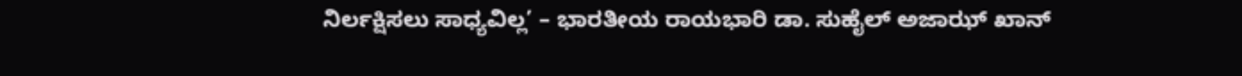ನಿರ್ಲಕ್ಷಿಸಲು ಸಾಧ್ಯವಿಲ್ಲ’ – ಭಾರತೀಯ ರಾಯಭಾರಿ ಡಾ. ಸುಹೈಲ್ ಅಜಾಝ್ ಖಾನ್